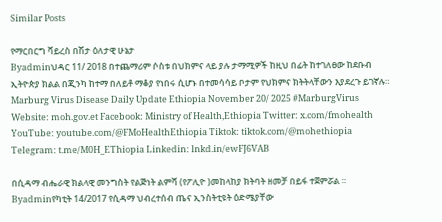Similar Posts

የማርበርግ ቫይረስ በሽታ ዕለታዊ ሁኔታ
Byadminህዳር 11/ 2018 በተጨማሪም ሶስቱ በህክምና ላይ ያሉ ታማሚዎች ከዚህ በፊት ከተገለፀው ከደቡብ ኢትዮጵያ ክልል በጂንካ ከተማ በለይቶ ማቆያ የነበሩ ሲሆኑ በተመሳሳይ ቦታም የህክምና ክትትላቸውን እያደረጉ ይገኛሉ። Marburg Virus Disease Daily Update Ethiopia November 20/ 2025 #MarburgVirus Website: moh.gov.et Facebook: Ministry of Health,Ethiopia Twitter: x.com/fmohealth YouTube: youtube.com/@FMoHealthEthiopia Tiktok: tiktok.com/@mohethiopia Telegram: t.me/M0H_EThiopia Linkedin: lnkd.in/ewFJ6VAB

በሲዳማ ብሔራዊ ክልላዊ መንግስት የልጅነት ልምሻ (የፖሊዮ )መከላከያ ክትባት ዘመቻ በይፋ ተጀምሯል ።
Byadminየካቲት 14/2017 የሲዳማ ህብረተሰብ ጤና ኢንስትቲዩት ዕድሜያቸው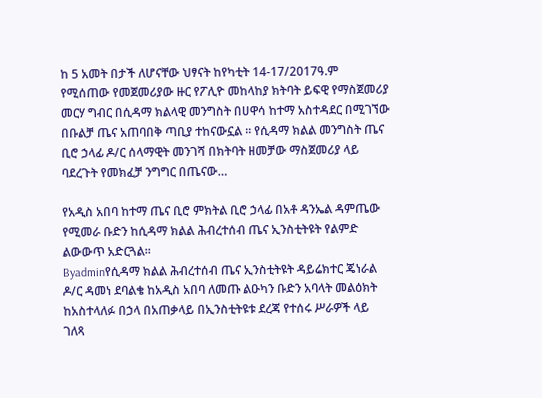ከ 5 አመት በታች ለሆናቸው ህፃናት ከየካቲት 14-17/2017ዓ.ም የሚሰጠው የመጀመሪያው ዙር የፖሊዮ መከላከያ ክትባት ይፍዊ የማስጀመሪያ መርሃ ግብር በሲዳማ ክልላዊ መንግስት በሀዋሳ ከተማ አስተዳደር በሚገኘው በቡልቻ ጤና አጠባበቅ ጣቢያ ተከናውኗል ። የሲዳማ ክልል መንግስት ጤና ቢሮ ኃላፊ ዶ/ር ሰላማዊት መንገሻ በክትባት ዘመቻው ማስጀመሪያ ላይ ባደረጉት የመክፈቻ ንግግር በጤናው…

የአዲስ አበባ ከተማ ጤና ቢሮ ምክትል ቢሮ ኃላፊ በአቶ ዳንኤል ዳምጤው የሚመራ ቡድን ከሲዳማ ክልል ሕብረተሰብ ጤና ኢንስቲትዩት የልምድ ልውውጥ አድርጓል።
Byadminየሲዳማ ክልል ሕብረተሰብ ጤና ኢንስቲትዩት ዳይሬክተር ጄነራል ዶ/ር ዳመነ ደባልቄ ከአዲስ አበባ ለመጡ ልዑካን ቡድን አባላት መልዕክት ከአስተላለፉ በኃላ በአጠቃላይ በኢንስቲትዩቱ ደረጃ የተሰሩ ሥራዎች ላይ ገለጻ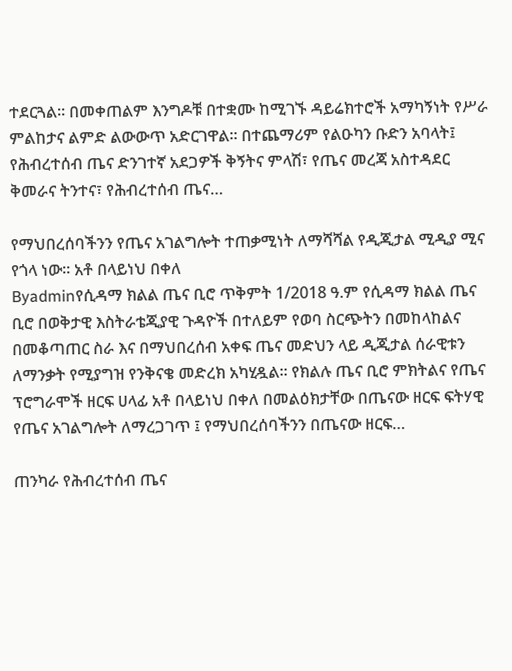ተደርጓል። በመቀጠልም እንግዶቹ በተቋሙ ከሚገኙ ዳይሬክተሮች አማካኝነት የሥራ ምልከታና ልምድ ልውውጥ አድርገዋል። በተጨማሪም የልዑካን ቡድን አባላት፤ የሕብረተሰብ ጤና ድንገተኛ አደጋዎች ቅኝትና ምላሽ፣ የጤና መረጃ አስተዳደር ቅመራና ትንተና፣ የሕብረተሰብ ጤና…

የማህበረሰባችንን የጤና አገልግሎት ተጠቃሚነት ለማሻሻል የዲጂታል ሚዲያ ሚና የጎላ ነው። አቶ በላይነህ በቀለ
Byadminየሲዳማ ክልል ጤና ቢሮ ጥቅምት 1/2018 ዓ.ም የሲዳማ ክልል ጤና ቢሮ በወቅታዊ እስትራቴጂያዊ ጉዳዮች በተለይም የወባ ስርጭትን በመከላከልና በመቆጣጠር ስራ እና በማህበረሰብ አቀፍ ጤና መድህን ላይ ዲጂታል ሰራዊቱን ለማንቃት የሚያግዝ የንቅናቄ መድረክ አካሂዷል። የክልሉ ጤና ቢሮ ምክትልና የጤና ፕሮግራሞች ዘርፍ ሀላፊ አቶ በላይነህ በቀለ በመልዕክታቸው በጤናው ዘርፍ ፍትሃዊ የጤና አገልግሎት ለማረጋገጥ ፤ የማህበረሰባችንን በጤናው ዘርፍ…

ጠንካራ የሕብረተሰብ ጤና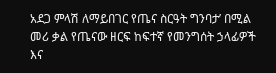አደጋ ምላሽ ለማይበገር የጤና ስርዓት ግንባታ’ በሚል መሪ ቃል የጤናው ዘርፍ ከፍተኛ የመንግሰት ኃላፊዎች እና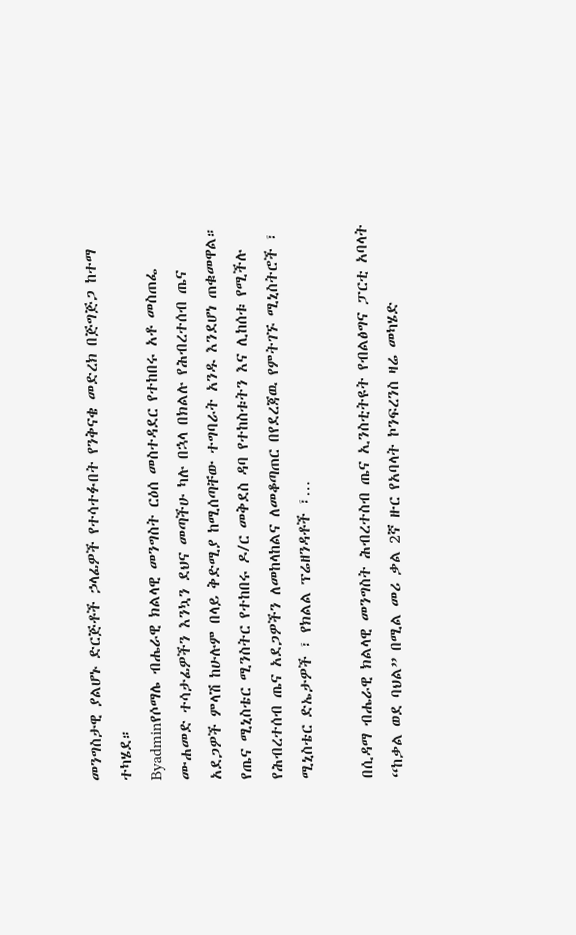መንግስታዊ ያልሆኑ ድርጅቶች ኃላፊዎች የተሳተፉበት የንቅናቄ መድረክ በጅግጅጋ ከተማ ተካሄደ።
Byadminየሶማሌ ብሔራዊ ክልላዊ መንግስት ርዕሰ መስተዳደር የተከበሩ አቶ መስጠፌ ሙሐመድ ተሳታፊዎችን እንኳን ደህና መጣችሁ ካሉ በኋላ በክልሉ የሕብረተሰብ ጤና አደጋዎች ምላሽ ከሁሉም በላይ ቅድሚያ ከሚሰጣቸው ተግባራት አንዱ እንደሆነ ጠቁመዋል። የጤና ሚኒስቴር ሚንስትር የተከበሩ ዶ/ር መቅደስ ዳባ የተከስቱትን እና ሊከሰቱ የሚችሉ የሕብረተሰብ ጤና አደጋዎችን ለመከላከልና ለመቆጣጠር በየደረጃዉ የምትገኙ ሚኒስትሮች ፣ ሚኒስቴር ድኤታዎች ፣ የክልል ፕሬዘንዳቶች ፣…

በሲዳማ ብሔራዊ ክልላዊ መንግስት ሕብረተስብ ጤና ኢንስቲትዩት የብልፅግና ፓርቲ አባላት “ከቃል ወደ ባህል” በሚል መሪ ቃል 2ኛ ዙር የአባላት ኮንፍረንስ ዛሬ መካሄድ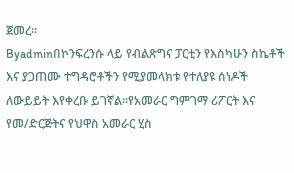ጀመረ።
Byadminበኮንፍረንሱ ላይ የብልጽግና ፓርቲን የእስካሁን ስኬቶች እና ያጋጠሙ ተግዳሮቶችን የሚያመላክቱ የተለያዩ ሰነዶች ለውይይት እየቀረቡ ይገኛል።የአመራር ግምገማ ሪፖርት እና የመ/ድርጅትና የህዋስ አመራር ሂስ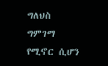ግለህስ ግምገማ የሚኖር ሲሆን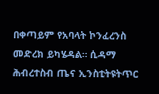በቀጣይም የአባላት ኮንፈረንስ መድረክ ይካሄዳል። ሲዳማ ሕብረተስብ ጤና ኢንስቲትዩትጥር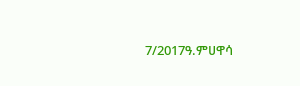7/2017ዓ.ምሀዋሳ